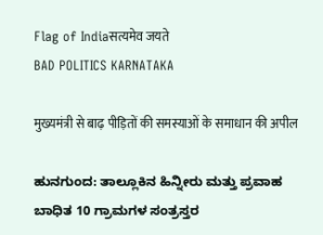Flag of Indiaसत्यमेव जयते
BAD POLITICS KARNATAKA

मुख्यमंत्री से बाढ़ पीड़ितों की समस्याओं के समाधान की अपील

ಹುನಗುಂದ: ತಾಲ್ಲೂಕಿನ ಹಿನ್ನೀರು ಮತ್ತು ಪ್ರವಾಹ ಬಾಧಿತ 10 ಗ್ರಾಮಗಳ ಸಂತ್ರಸ್ತರ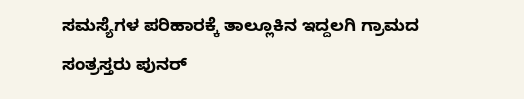ಸಮಸ್ಯೆಗಳ ಪರಿಹಾರಕ್ಕೆ ತಾಲ್ಲೂಕಿನ ಇದ್ದಲಗಿ ಗ್ರಾಮದ ಸಂತ್ರಸ್ತರು ಪುನರ್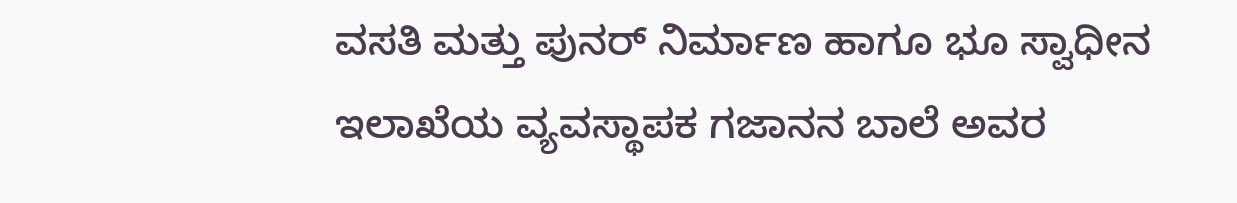ವಸತಿ ಮತ್ತು ಪುನರ್ ನಿರ್ಮಾಣ ಹಾಗೂ ಭೂ ಸ್ವಾಧೀನ ಇಲಾಖೆಯ ವ್ಯವಸ್ಥಾಪಕ ಗಜಾನನ ಬಾಲೆ ಅವರ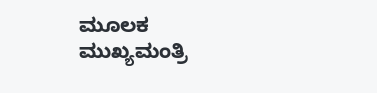ಮೂಲಕ ಮುಖ್ಯಮಂತ್ರಿ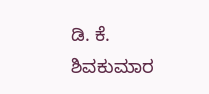ಡಿ. ಕೆ. ಶಿವಕುಮಾರ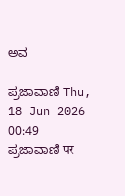ಅವ

ಪ್ರಜಾವಾಣಿ Thu, 18 Jun 2026 00:49
ಪ್ರಜಾವಾಣಿ पर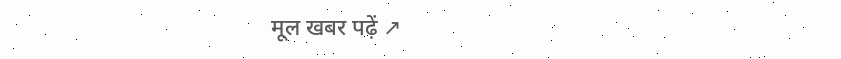मूल खबर पढ़ें ↗